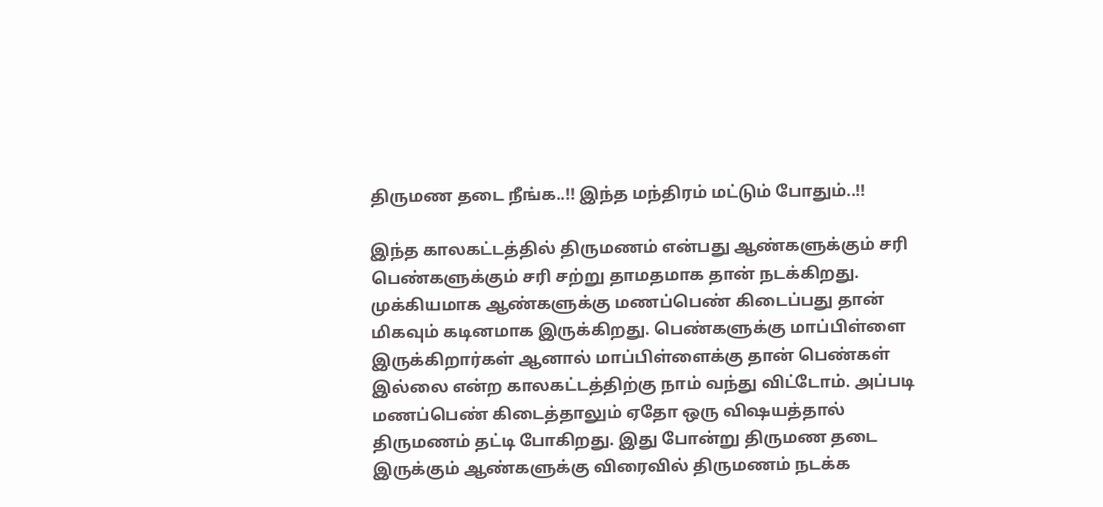திருமண தடை நீங்க..!! இந்த மந்திரம் மட்டும் போதும்..!!

இந்த காலகட்டத்தில் திருமணம் என்பது ஆண்களுக்கும் சரி பெண்களுக்கும் சரி சற்று தாமதமாக தான் நடக்கிறது. முக்கியமாக ஆண்களுக்கு மணப்பெண் கிடைப்பது தான் மிகவும் கடினமாக இருக்கிறது. பெண்களுக்கு மாப்பிள்ளை இருக்கிறார்கள் ஆனால் மாப்பிள்ளைக்கு தான் பெண்கள் இல்லை என்ற காலகட்டத்திற்கு நாம் வந்து விட்டோம். அப்படி மணப்பெண் கிடைத்தாலும் ஏதோ ஒரு விஷயத்தால் திருமணம் தட்டி போகிறது. இது போன்று திருமண தடை இருக்கும் ஆண்களுக்கு விரைவில் திருமணம் நடக்க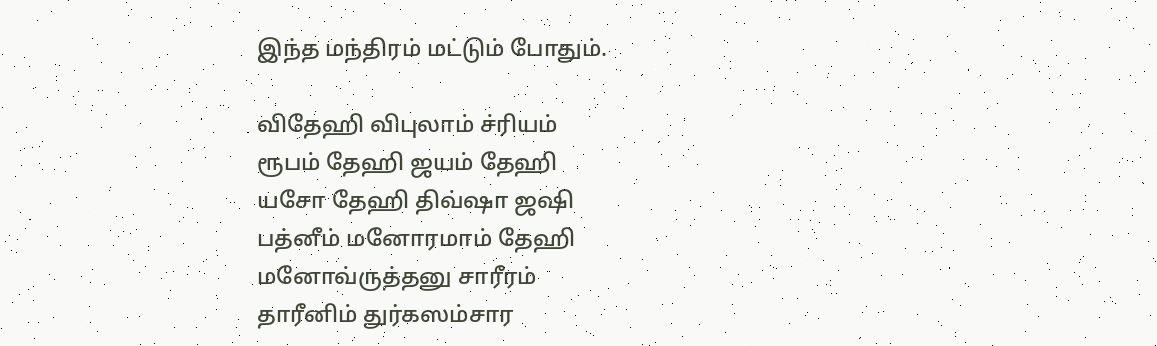இந்த மந்திரம் மட்டும் போதும்.

விதேஹி விபுலாம் ச்ரியம்
ரூபம் தேஹி ஜயம் தேஹி
யசோ தேஹி திவ்ஷா ஜஷி
பத்னீம் மனோரமாம் தேஹி
மனோவ்ருத்தனு சாரீரம்
தாரீனிம் துர்கஸம்சார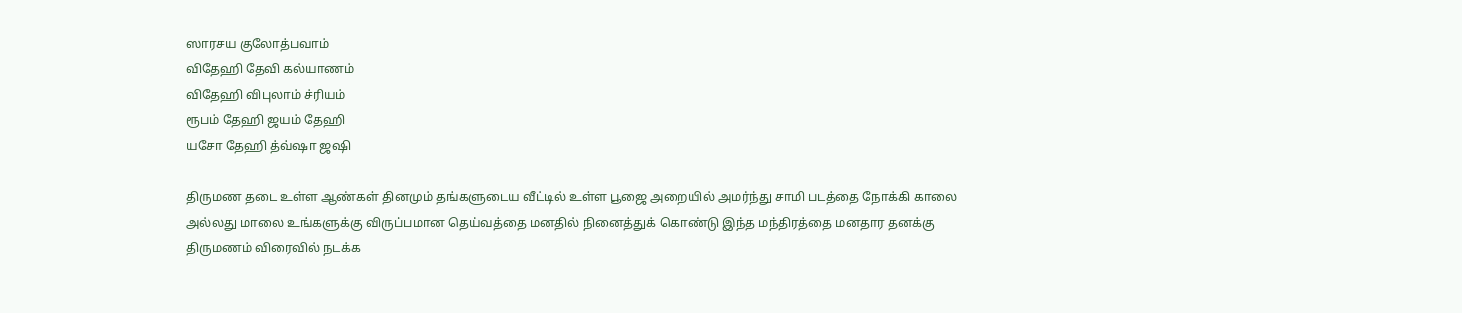ஸாரசய குலோத்பவாம்
விதேஹி தேவி கல்யாணம்
விதேஹி விபுலாம் ச்ரியம்
ரூபம் தேஹி ஜயம் தேஹி
யசோ தேஹி த்வ்ஷா ஜஷி

திருமண தடை உள்ள ஆண்கள் தினமும் தங்களுடைய வீட்டில் உள்ள பூஜை அறையில் அமர்ந்து சாமி படத்தை நோக்கி காலை அல்லது மாலை உங்களுக்கு விருப்பமான தெய்வத்தை மனதில் நினைத்துக் கொண்டு இந்த மந்திரத்தை மனதார தனக்கு திருமணம் விரைவில் நடக்க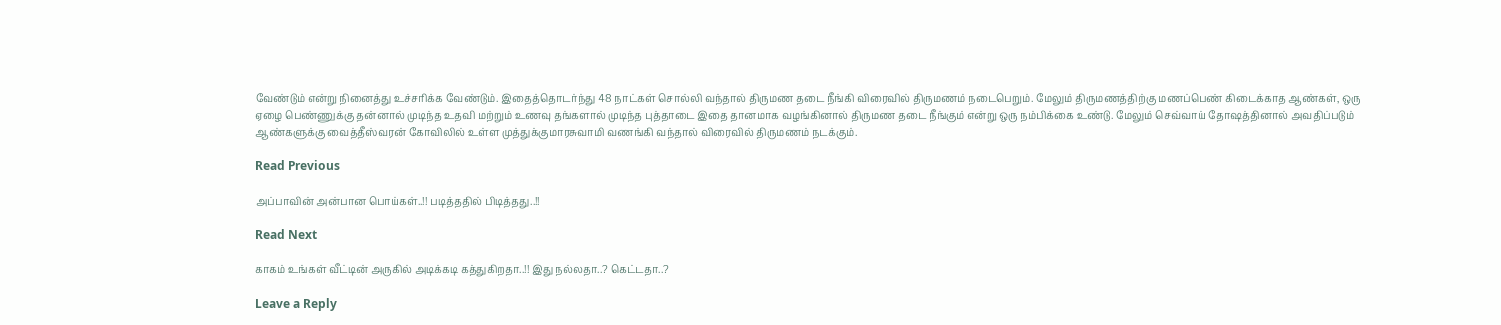வேண்டும் என்று நினைத்து உச்சரிக்க வேண்டும். இதைத்தொடர்ந்து 48 நாட்கள் சொல்லி வந்தால் திருமண தடை நீங்கி விரைவில் திருமணம் நடைபெறும். மேலும் திருமணத்திற்கு மணப்பெண் கிடைக்காத ஆண்கள், ஒரு ஏழை பெண்ணுக்கு தன்னால் முடிந்த உதவி மற்றும் உணவு தங்களால் முடிந்த புத்தாடை இதை தானமாக வழங்கினால் திருமண தடை நீங்கும் என்று ஒரு நம்பிக்கை உண்டு. மேலும் செவ்வாய் தோஷத்தினால் அவதிப்படும் ஆண்களுக்கு வைத்தீஸ்வரன் கோவிலில் உள்ள முத்துக்குமாரசுவாமி வணங்கி வந்தால் விரைவில் திருமணம் நடக்கும்.

Read Previous

அப்பாவின் அன்பான பொய்கள்..!! படித்ததில் பிடித்தது..!!

Read Next

காகம் உங்கள் வீட்டின் அருகில் அடிக்கடி கத்துகிறதா..!! இது நல்லதா..? கெட்டதா..?

Leave a Reply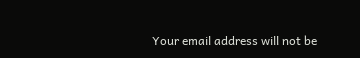Your email address will not be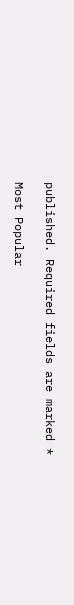published. Required fields are marked *

Most Popular